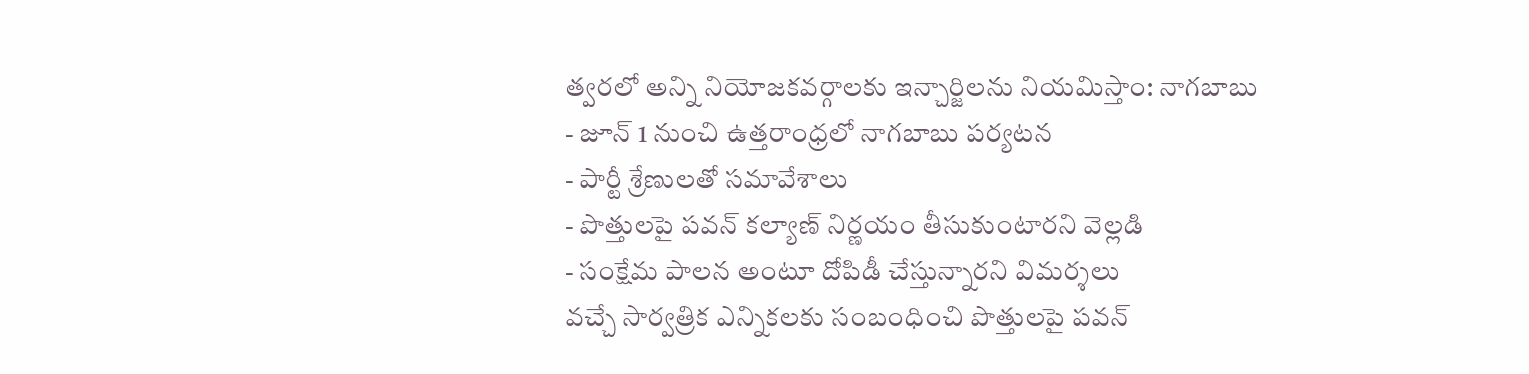త్వరలో అన్ని నియోజకవర్గాలకు ఇన్చార్జిలను నియమిస్తాం: నాగబాబు
- జూన్ 1 నుంచి ఉత్తరాంధ్రలో నాగబాబు పర్యటన
- పార్టీ శ్రేణులతో సమావేశాలు
- పొత్తులపై పవన్ కల్యాణ్ నిర్ణయం తీసుకుంటారని వెల్లడి
- సంక్షేమ పాలన అంటూ దోపిడీ చేస్తున్నారని విమర్శలు
వచ్చే సార్వత్రిక ఎన్నికలకు సంబంధించి పొత్తులపై పవన్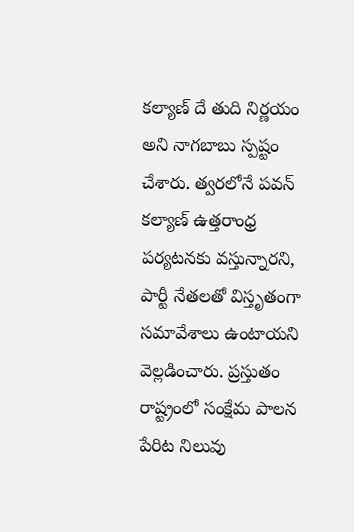కల్యాణ్ దే తుది నిర్ణయం అని నాగబాబు స్పష్టం చేశారు. త్వరలోనే పవన్ కల్యాణ్ ఉత్తరాంధ్ర పర్యటనకు వస్తున్నారని, పార్టీ నేతలతో విస్తృతంగా సమావేశాలు ఉంటాయని వెల్లడించారు. ప్రస్తుతం రాష్ట్రంలో సంక్షేమ పాలన పేరిట నిలువు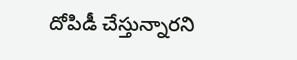దోపిడీ చేస్తున్నారని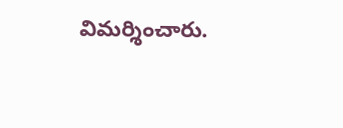విమర్శించారు.